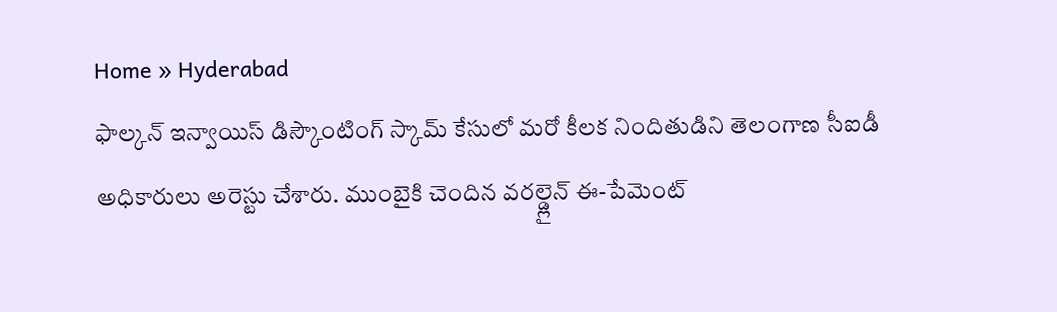Home » Hyderabad
ఫాల్కన్ ఇన్వాయిస్ డిస్కౌంటింగ్ స్కామ్ కేసులో మరో కీలక నిందితుడిని తెలంగాణ సీఐడీ అధికారులు అరెస్టు చేశారు. ముంబైకి చెందిన వరల్డ్లైన్ ఈ-పేమెంట్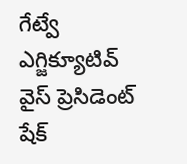గేట్వే ఎగ్జిక్యూటివ్ వైస్ ప్రెసిడెంట్ షేక్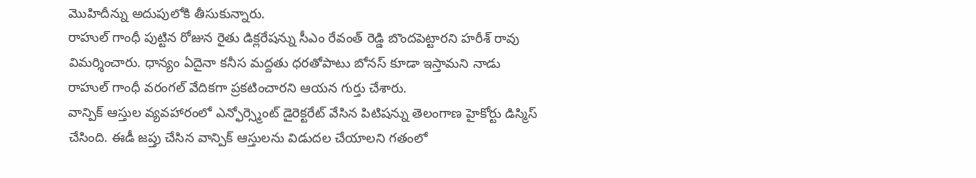మొహిదీన్ను అదుపులోకి తీసుకున్నారు.
రాహుల్ గాంధీ పుట్టిన రోజున రైతు డిక్లరేషన్ను సీఎం రేవంత్ రెడ్డి బొందపెట్టారని హరీశ్ రావు విమర్శించారు. ధాన్యం ఏదైనా కనీస మద్దతు ధరతోపాటు బోనస్ కూడా ఇస్తామని నాడు రాహుల్ గాంధీ వరంగల్ వేదికగా ప్రకటించారని ఆయన గుర్తు చేశారు.
వాన్పిక్ ఆస్తుల వ్యవహారంలో ఎన్ఫోర్స్మెంట్ డైరెక్టరేట్ వేసిన పిటిషన్ను తెలంగాణ హైకోర్టు డిస్మిస్ చేసింది. ఈడీ జప్తు చేసిన వాన్పిక్ ఆస్తులను విడుదల చేయాలని గతంలో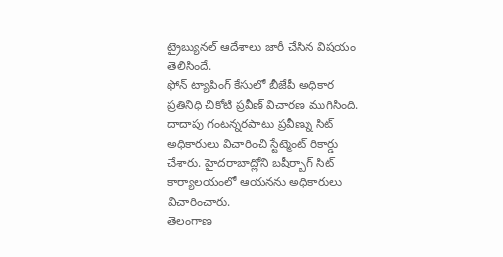ట్రైబ్యునల్ ఆదేశాలు జారీ చేసిన విషయం తెలిసిందే.
ఫోన్ ట్యాపింగ్ కేసులో బీజేపీ అధికార ప్రతినిధి చికోటి ప్రవీణ్ విచారణ ముగిసింది. దాదాపు గంటన్నరపాటు ప్రవీణ్ను సిట్ అధికారులు విచారించి స్టేట్మెంట్ రికార్డు చేశారు. హైదరాబాద్లోని బషీర్బాగ్ సిట్ కార్యాలయంలో ఆయనను అధికారులు విచారించారు.
తెలంగాణ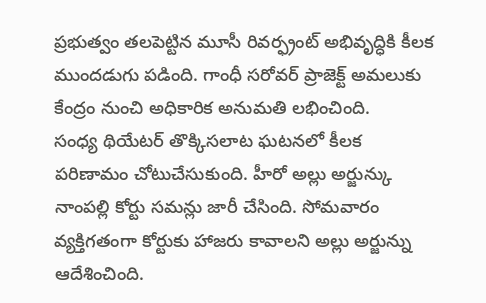ప్రభుత్వం తలపెట్టిన మూసీ రివర్ఫ్రంట్ అభివృద్ధికి కీలక ముందడుగు పడింది. గాంధీ సరోవర్ ప్రాజెక్ట్ అమలుకు కేంద్రం నుంచి అధికారిక అనుమతి లభించింది.
సంధ్య థియేటర్ తొక్కిసలాట ఘటనలో కీలక పరిణామం చోటుచేసుకుంది. హీరో అల్లు అర్జున్కు నాంపల్లి కోర్టు సమన్లు జారీ చేసింది. సోమవారం వ్యక్తిగతంగా కోర్టుకు హాజరు కావాలని అల్లు అర్జున్ను ఆదేశించింది.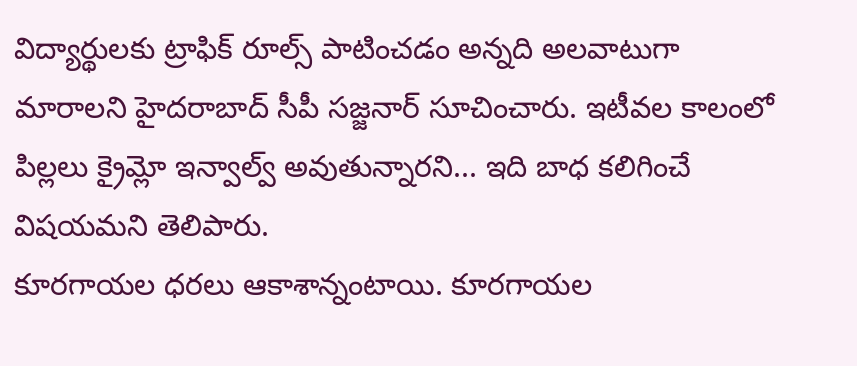విద్యార్థులకు ట్రాఫిక్ రూల్స్ పాటించడం అన్నది అలవాటుగా మారాలని హైదరాబాద్ సీపీ సజ్జనార్ సూచించారు. ఇటీవల కాలంలో పిల్లలు క్రైమ్లో ఇన్వాల్వ్ అవుతున్నారని... ఇది బాధ కలిగించే విషయమని తెలిపారు.
కూరగాయల ధరలు ఆకాశాన్నంటాయి. కూరగాయల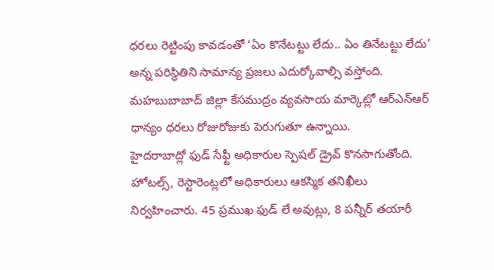ధరలు రెట్టింపు కావడంతో ‘ఏం కొనేటట్టు లేదు.. ఏం తినేటట్టు లేదు’ అన్న పరిస్థితిని సామాన్య ప్రజలు ఎదుర్కోవాల్సి వస్తోంది.
మహబుబాబాద్ జిల్లా కేసముద్రం వ్యవసాయ మార్కెట్లో ఆర్ఎన్ఆర్ ధాన్యం ధరలు రోజురోజుకు పెరుగుతూ ఉన్నాయి.
హైదరాబాద్లో ఫుడ్ సేఫ్టీ అధికారుల స్పెషల్ డ్రైవ్ కొనసాగుతోంది. హోటల్స్, రెస్టారెంట్లలో అధికారులు ఆకస్మిక తనిఖీలు నిర్వహించారు. 45 ప్రముఖ ఫుడ్ లే అవుట్లు, 8 పన్నీర్ తయారీ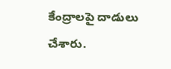కేంద్రాలపై దాడులు చేశారు.